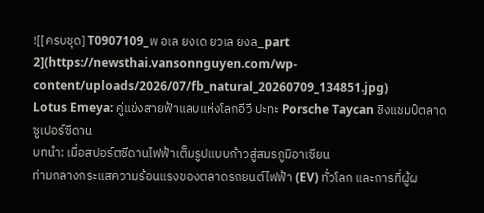![[ครบชุด] T0907109_พ อเล ยงเด ยวเล ยงล_part 2](https://newsthai.vansonnguyen.com/wp-content/uploads/2026/07/fb_natural_20260709_134851.jpg)
Lotus Emeya: คู่แข่งสายฟ้าแลบแห่งโลกอีวี ปะทะ Porsche Taycan ชิงแชมป์ตลาดซูเปอร์ซีดาน
บทนำ: เมื่อสปอร์ตซีดานไฟฟ้าเต็มรูปแบบก้าวสู่สมรภูมิอาเซียน
ท่ามกลางกระแสความร้อนแรงของตลาดรถยนต์ไฟฟ้า (EV) ทั่วโลก และการที่ผู้ผ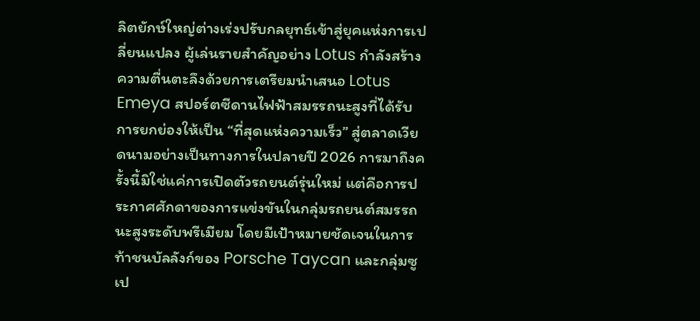ลิตยักษ์ใหญ่ต่างเร่งปรับกลยุทธ์เข้าสู่ยุคแห่งการเปลี่ยนแปลง ผู้เล่นรายสำคัญอย่าง Lotus กำลังสร้างความตื่นตะลึงด้วยการเตรียมนำเสนอ Lotus Emeya สปอร์ตซีดานไฟฟ้าสมรรถนะสูงที่ได้รับการยกย่องให้เป็น “ที่สุดแห่งความเร็ว” สู่ตลาดเวียดนามอย่างเป็นทางการในปลายปี 2026 การมาถึงครั้งนี้มิใช่แค่การเปิดตัวรถยนต์รุ่นใหม่ แต่คือการประกาศศักดาของการแข่งขันในกลุ่มรถยนต์สมรรถนะสูงระดับพรีเมียม โดยมีเป้าหมายชัดเจนในการท้าชนบัลลังก์ของ Porsche Taycan และกลุ่มซูเป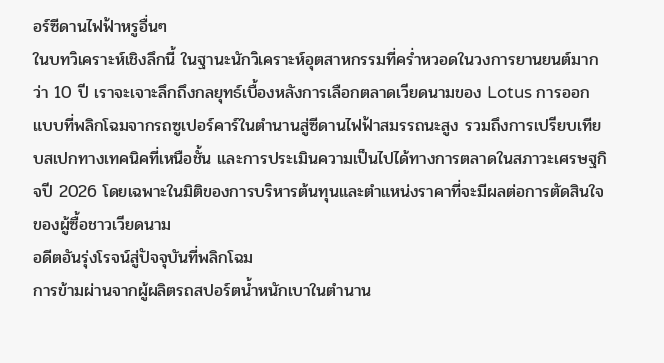อร์ซีดานไฟฟ้าหรูอื่นๆ
ในบทวิเคราะห์เชิงลึกนี้ ในฐานะนักวิเคราะห์อุตสาหกรรมที่คร่ำหวอดในวงการยานยนต์มากว่า 10 ปี เราจะเจาะลึกถึงกลยุทธ์เบื้องหลังการเลือกตลาดเวียดนามของ Lotus การออกแบบที่พลิกโฉมจากรถซูเปอร์คาร์ในตำนานสู่ซีดานไฟฟ้าสมรรถนะสูง รวมถึงการเปรียบเทียบสเปกทางเทคนิคที่เหนือชั้น และการประเมินความเป็นไปได้ทางการตลาดในสภาวะเศรษฐกิจปี 2026 โดยเฉพาะในมิติของการบริหารต้นทุนและตำแหน่งราคาที่จะมีผลต่อการตัดสินใจของผู้ซื้อชาวเวียดนาม
อดีตอันรุ่งโรจน์สู่ปัจจุบันที่พลิกโฉม
การข้ามผ่านจากผู้ผลิตรถสปอร์ตน้ำหนักเบาในตำนาน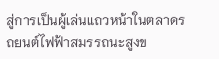สู่การเป็นผู้เล่นแถวหน้าในตลาดรถยนต์ไฟฟ้าสมรรถนะสูงข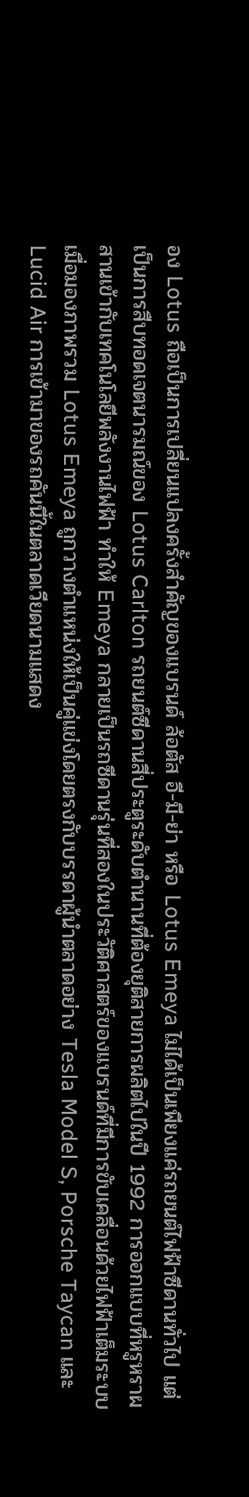อง Lotus ถือเป็นการเปลี่ยนแปลงครั้งสำคัญของแบรนด์ ล้อตัส อี-มี-ย่า หรือ Lotus Emeya ไม่ได้เป็นเพียงแค่รถยนต์ไฟฟ้าซีดานทั่วไป แต่เป็นการสืบทอดเจตนารมณ์ของ Lotus Carlton รถยนต์ซีดานสี่ประตูระดับตำนานที่ต้องยุติสายการผลิตไปในปี 1992 การออกแบบที่หรูหราผสานเข้ากับเทคโนโลยีพลังงานไฟฟ้า ทำให้ Emeya กลายเป็นรถซีดานรุ่นที่สองในประวัติศาสตร์ของแบรนด์ที่มีการขับเคลื่อนด้วยไฟฟ้าเต็มระบบ
เมื่อมองภาพรวม Lotus Emeya ถูกวางตำแหน่งให้เป็นคู่แข่งโดยตรงกับบรรดาผู้นำตลาดอย่าง Tesla Model S, Porsche Taycan และ Lucid Air การเข้ามาของรถคันนี้ในตลาดเวียดนามแสดง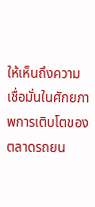ให้เห็นถึงความเชื่อมั่นในศักยภาพการเติบโตของตลาดรถยน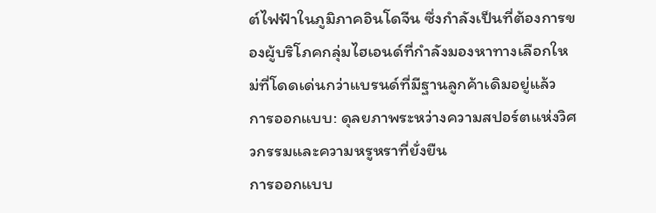ต์ไฟฟ้าในภูมิภาคอินโดจีน ซึ่งกำลังเป็นที่ต้องการของผู้บริโภคกลุ่มไฮเอนด์ที่กำลังมองหาทางเลือกใหม่ที่โดดเด่นกว่าแบรนด์ที่มีฐานลูกค้าเดิมอยู่แล้ว
การออกแบบ: ดุลยภาพระหว่างความสปอร์ตแห่งวิศวกรรมและความหรูหราที่ยั่งยืน
การออกแบบ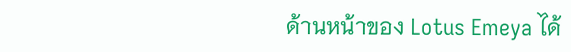ด้านหน้าของ Lotus Emeya ได้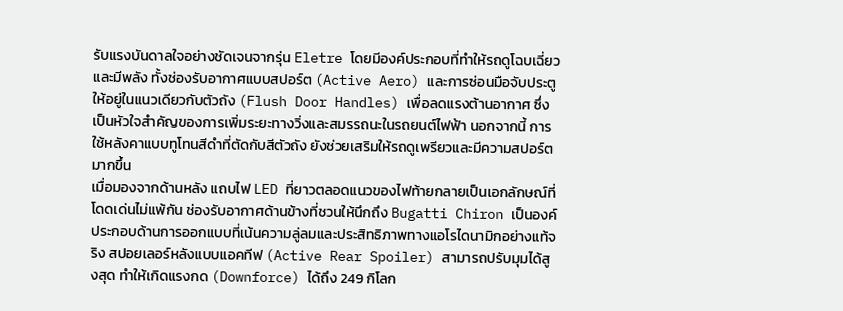รับแรงบันดาลใจอย่างชัดเจนจากรุ่น Eletre โดยมีองค์ประกอบที่ทำให้รถดูโฉบเฉี่ยวและมีพลัง ทั้งช่องรับอากาศแบบสปอร์ต (Active Aero) และการซ่อนมือจับประตูให้อยู่ในแนวเดียวกับตัวถัง (Flush Door Handles) เพื่อลดแรงต้านอากาศ ซึ่งเป็นหัวใจสำคัญของการเพิ่มระยะทางวิ่งและสมรรถนะในรถยนต์ไฟฟ้า นอกจากนี้ การใช้หลังคาแบบทูโทนสีดำที่ตัดกับสีตัวถัง ยังช่วยเสริมให้รถดูเพรียวและมีความสปอร์ตมากขึ้น
เมื่อมองจากด้านหลัง แถบไฟ LED ที่ยาวตลอดแนวของไฟท้ายกลายเป็นเอกลักษณ์ที่โดดเด่นไม่แพ้กัน ช่องรับอากาศด้านข้างที่ชวนให้นึกถึง Bugatti Chiron เป็นองค์ประกอบด้านการออกแบบที่เน้นความลู่ลมและประสิทธิภาพทางแอโรไดนามิกอย่างแท้จริง สปอยเลอร์หลังแบบแอคทีฟ (Active Rear Spoiler) สามารถปรับมุมได้สูงสุด ทำให้เกิดแรงกด (Downforce) ได้ถึง 249 กิโลก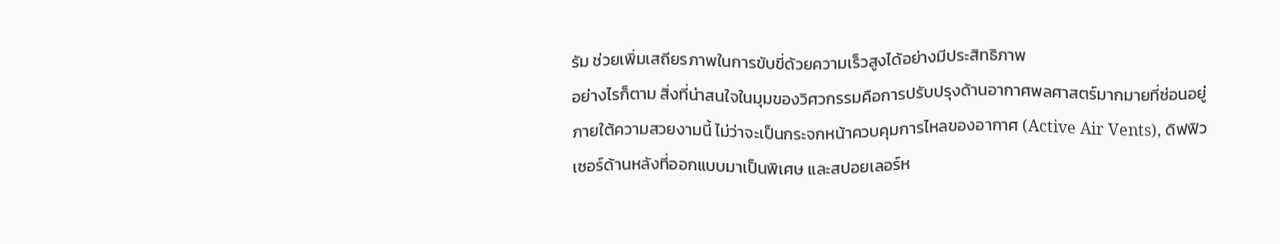รัม ช่วยเพิ่มเสถียรภาพในการขับขี่ด้วยความเร็วสูงได้อย่างมีประสิทธิภาพ
อย่างไรก็ตาม สิ่งที่น่าสนใจในมุมของวิศวกรรมคือการปรับปรุงด้านอากาศพลศาสตร์มากมายที่ซ่อนอยู่ภายใต้ความสวยงามนี้ ไม่ว่าจะเป็นกระจกหน้าควบคุมการไหลของอากาศ (Active Air Vents), ดิฟฟิวเซอร์ด้านหลังที่ออกแบบมาเป็นพิเศษ และสปอยเลอร์ห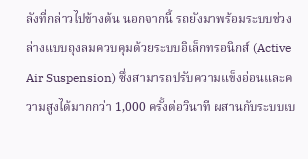ลังที่กล่าวไปข้างต้น นอกจากนี้ รถยังมาพร้อมระบบช่วงล่างแบบถุงลมควบคุมด้วยระบบอิเล็กทรอนิกส์ (Active Air Suspension) ซึ่งสามารถปรับความแข็งอ่อนและความสูงได้มากกว่า 1,000 ครั้งต่อวินาที ผสานกับระบบเบ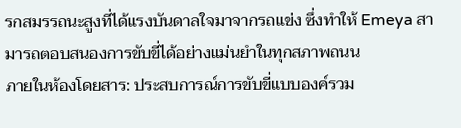รกสมรรถนะสูงที่ได้แรงบันดาลใจมาจากรถแข่ง ซึ่งทำให้ Emeya สามารถตอบสนองการขับขี่ได้อย่างแม่นยำในทุกสภาพถนน
ภายในห้องโดยสาร: ประสบการณ์การขับขี่แบบองค์รวม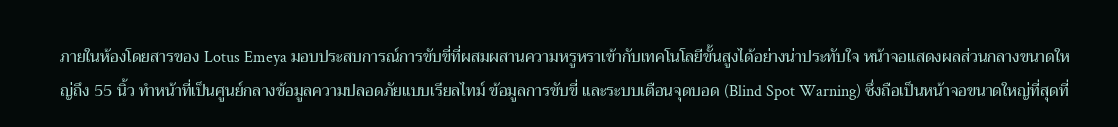ภายในห้องโดยสารของ Lotus Emeya มอบประสบการณ์การขับขี่ที่ผสมผสานความหรูหราเข้ากับเทคโนโลยีขั้นสูงได้อย่างน่าประทับใจ หน้าจอแสดงผลส่วนกลางขนาดใหญ่ถึง 55 นิ้ว ทำหน้าที่เป็นศูนย์กลางข้อมูลความปลอดภัยแบบเรียลไทม์ ข้อมูลการขับขี่ และระบบเตือนจุดบอด (Blind Spot Warning) ซึ่งถือเป็นหน้าจอขนาดใหญ่ที่สุดที่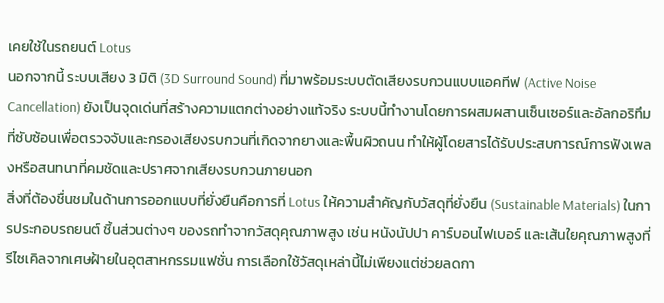เคยใช้ในรถยนต์ Lotus
นอกจากนี้ ระบบเสียง 3 มิติ (3D Surround Sound) ที่มาพร้อมระบบตัดเสียงรบกวนแบบแอคทีฟ (Active Noise Cancellation) ยังเป็นจุดเด่นที่สร้างความแตกต่างอย่างแท้จริง ระบบนี้ทำงานโดยการผสมผสานเซ็นเซอร์และอัลกอริทึมที่ซับซ้อนเพื่อตรวจจับและกรองเสียงรบกวนที่เกิดจากยางและพื้นผิวถนน ทำให้ผู้โดยสารได้รับประสบการณ์การฟังเพลงหรือสนทนาที่คมชัดและปราศจากเสียงรบกวนภายนอก
สิ่งที่ต้องชื่นชมในด้านการออกแบบที่ยั่งยืนคือการที่ Lotus ให้ความสำคัญกับวัสดุที่ยั่งยืน (Sustainable Materials) ในการประกอบรถยนต์ ชิ้นส่วนต่างๆ ของรถทำจากวัสดุคุณภาพสูง เช่น หนังนัปปา คาร์บอนไฟเบอร์ และเส้นใยคุณภาพสูงที่รีไซเคิลจากเศษฝ้ายในอุตสาหกรรมแฟชั่น การเลือกใช้วัสดุเหล่านี้ไม่เพียงแต่ช่วยลดกา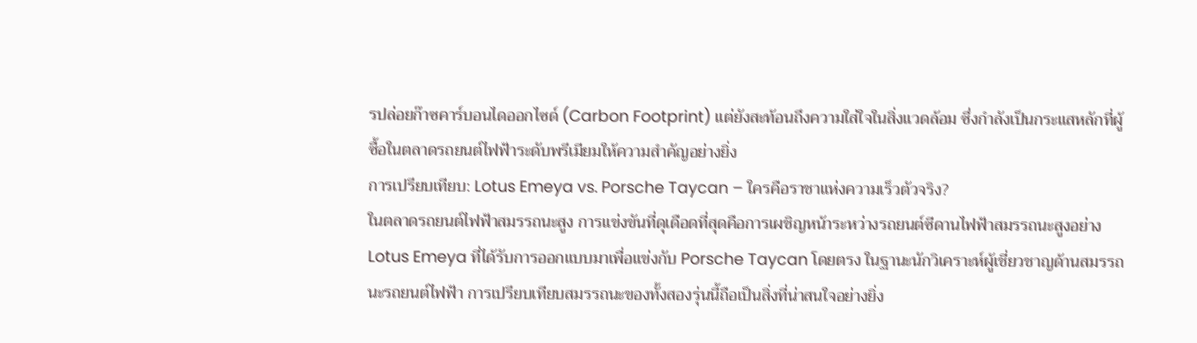รปล่อยก๊าซคาร์บอนไดออกไซด์ (Carbon Footprint) แต่ยังสะท้อนถึงความใส่ใจในสิ่งแวดล้อม ซึ่งกำลังเป็นกระแสหลักที่ผู้ซื้อในตลาดรถยนต์ไฟฟ้าระดับพรีเมียมให้ความสำคัญอย่างยิ่ง
การเปรียบเทียบ: Lotus Emeya vs. Porsche Taycan – ใครคือราชาแห่งความเร็วตัวจริง?
ในตลาดรถยนต์ไฟฟ้าสมรรถนะสูง การแข่งขันที่ดุเดือดที่สุดคือการเผชิญหน้าระหว่างรถยนต์ซีดานไฟฟ้าสมรรถนะสูงอย่าง Lotus Emeya ที่ได้รับการออกแบบมาเพื่อแข่งกับ Porsche Taycan โดยตรง ในฐานะนักวิเคราะห์ผู้เชี่ยวชาญด้านสมรรถนะรถยนต์ไฟฟ้า การเปรียบเทียบสมรรถนะของทั้งสองรุ่นนี้ถือเป็นสิ่งที่น่าสนใจอย่างยิ่ง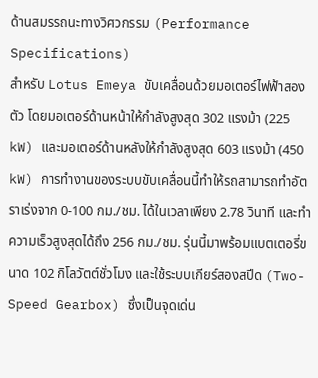ด้านสมรรถนะทางวิศวกรรม (Performance Specifications)
สำหรับ Lotus Emeya ขับเคลื่อนด้วยมอเตอร์ไฟฟ้าสองตัว โดยมอเตอร์ด้านหน้าให้กำลังสูงสุด 302 แรงม้า (225 kW) และมอเตอร์ด้านหลังให้กำลังสูงสุด 603 แรงม้า (450 kW) การทำงานของระบบขับเคลื่อนนี้ทำให้รถสามารถทำอัตราเร่งจาก 0-100 กม./ชม. ได้ในเวลาเพียง 2.78 วินาที และทำความเร็วสูงสุดได้ถึง 256 กม./ชม. รุ่นนี้มาพร้อมแบตเตอรี่ขนาด 102 กิโลวัตต์ชั่วโมง และใช้ระบบเกียร์สองสปีด (Two-Speed Gearbox) ซึ่งเป็นจุดเด่น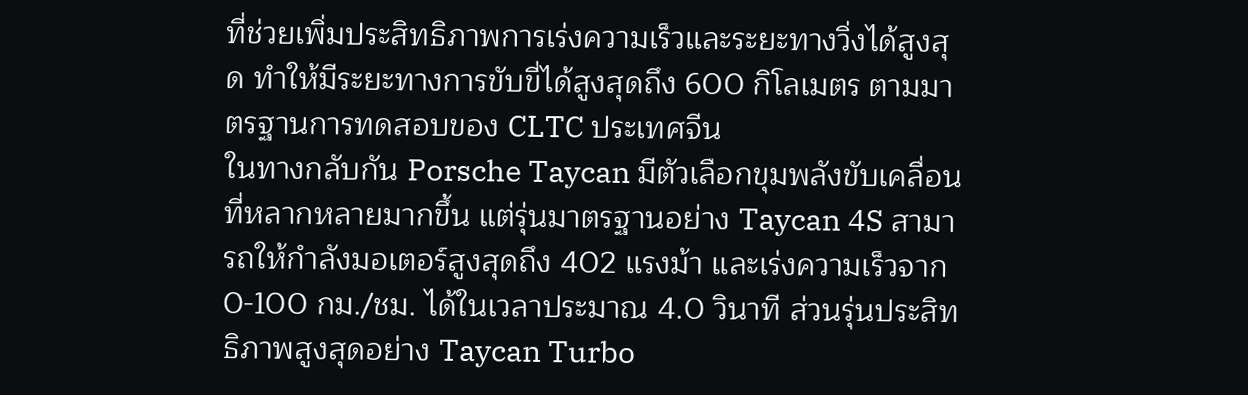ที่ช่วยเพิ่มประสิทธิภาพการเร่งความเร็วและระยะทางวิ่งได้สูงสุด ทำให้มีระยะทางการขับขี่ได้สูงสุดถึง 600 กิโลเมตร ตามมาตรฐานการทดสอบของ CLTC ประเทศจีน
ในทางกลับกัน Porsche Taycan มีตัวเลือกขุมพลังขับเคลื่อนที่หลากหลายมากขึ้น แต่รุ่นมาตรฐานอย่าง Taycan 4S สามารถให้กำลังมอเตอร์สูงสุดถึง 402 แรงม้า และเร่งความเร็วจาก 0-100 กม./ชม. ได้ในเวลาประมาณ 4.0 วินาที ส่วนรุ่นประสิทธิภาพสูงสุดอย่าง Taycan Turbo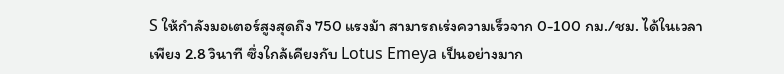S ให้กำลังมอเตอร์สูงสุดถึง 750 แรงม้า สามารถเร่งความเร็วจาก 0-100 กม./ชม. ได้ในเวลาเพียง 2.8 วินาที ซึ่งใกล้เคียงกับ Lotus Emeya เป็นอย่างมาก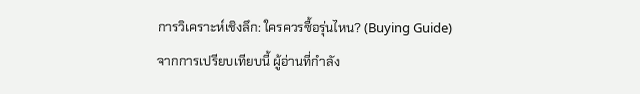การวิเคราะห์เชิงลึก: ใครควรซื้อรุ่นไหน? (Buying Guide)
จากการเปรียบเทียบนี้ ผู้อ่านที่กำลัง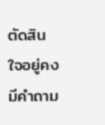ตัดสินใจอยู่คงมีคำถาม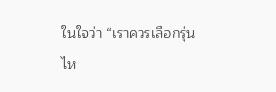ในใจว่า “เราควรเลือกรุ่นไห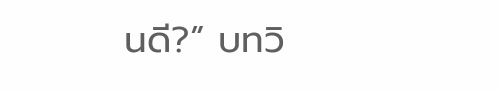นดี?” บทวิ